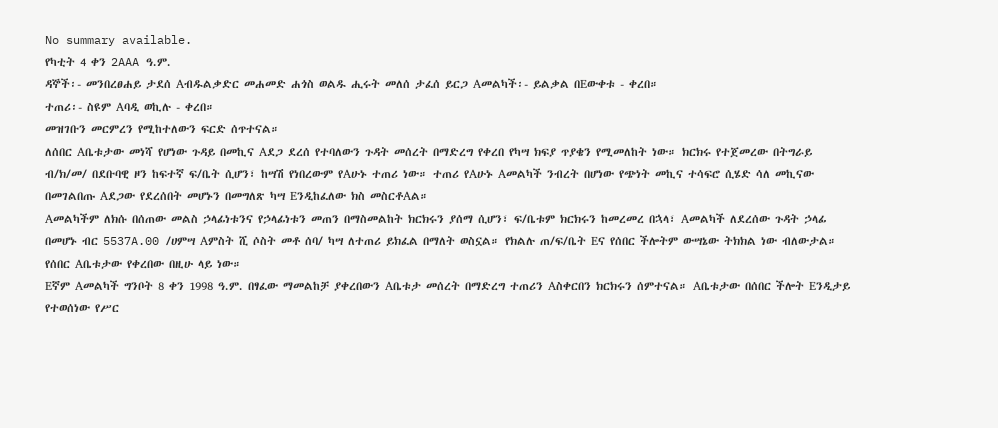No summary available.
የካቲት 4 ቀን 2AAA ዓ.ም.
ዳኞች፡- መንበረፀሐይ ታደሰ Aብዱልቃድር መሐመድ ሐጎስ ወልዱ ሒሩት መለሰ ታፈሰ ይርጋ Aመልካች፡- ይልቃል በEውቀቱ - ቀረበ።
ተጠሪ፡- ስዩም Aባዲ ወኪሉ - ቀረበ።
መዝገቡን መርምረን የሚከተለውን ፍርድ ሰጥተናል።
ለሰበር Aቤቱታው መነሻ የሆነው ጉዳይ በመኪና Aደጋ ደረሰ የተባለውን ጉዳት መሰረት በማድረግ የቀረበ የካሣ ክፍያ ጥያቄን የሚመለከት ነው። ክርክሩ የተጀመረው በትግራይ ብ/ክ/መ/ በደቡባዊ ዞን ከፍተኛ ፍ/ቤት ሲሆን፣ ከሣሽ የነበረውም የAሁኑ ተጠሪ ነው። ተጠሪ የAሁኑ Aመልካች ንብረት በሆነው የጭነት መኪና ተሳፍሮ ሲሄድ ሳለ መኪናው በመገልበጡ Aደጋው የደረሰበት መሆኑን በመግለጽ ካሣ Eንዲከፈለው ክስ መስርቶAል።
Aመልካችም ለክሱ በሰጠው መልስ ኃላፊነቱንና የኃላፊነቱን መጠን በማስመልከት ክርክሩን ያሰማ ሲሆን፣ ፍ/ቤቱም ክርክሩን ከመረመረ በኋላ፣ Aመልካች ለደረሰው ጉዳት ኃላፊ በመሆኑ ብር 5537A.00 /ሀምሣ Aምስት ሺ ሶስት መቶ ሰባ/ ካሣ ለተጠሪ ይክፈል በማለት ወስኗል። የክልሉ ጠ/ፍ/ቤት Eና የሰበር ችሎትም ውሣኔው ትክክል ነው ብለውታል። የሰበር Aቤቱታው የቀረበው በዚሁ ላይ ነው።
Eኛም Aመልካች ግንቦት 8 ቀን 1998 ዓ.ም. በፃፈው ማመልከቻ ያቀረበውን Aቤቱታ መሰረት በማድረግ ተጠሪን Aስቀርበን ክርክሩን ሰምተናል። Aቤቱታው በሰበር ችሎት Eንዲታይ የተወሰነው የሥር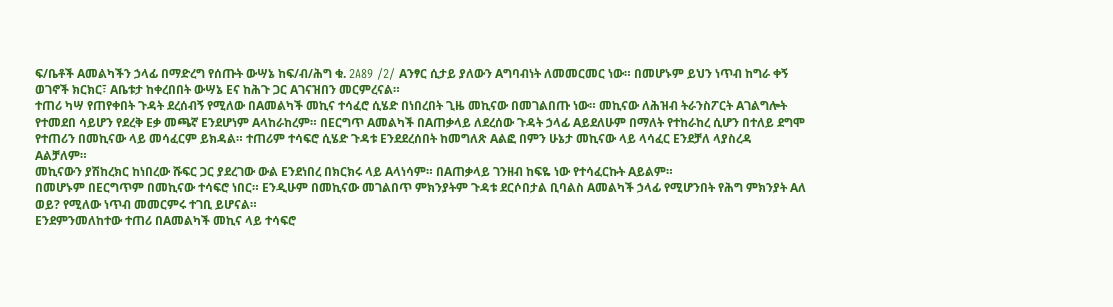ፍ/ቤቶች Aመልካችን ኃላፊ በማድረግ የሰጡት ውሣኔ ከፍ/ብ/ሕግ ቁ. 2A89 /2/ Aንፃር ሲታይ ያለውን Aግባብነት ለመመርመር ነው። በመሆኑም ይህን ነጥብ ከግራ ቀኝ ወገኖች ክርክር፣ Aቤቱታ ከቀረበበት ውሣኔ Eና ከሕጉ ጋር Aገናዝበን መርምረናል።
ተጠሪ ካሣ የጠየቀበት ጉዳት ደረሰብኝ የሚለው በAመልካች መኪና ተሳፈሮ ሲሄድ በነበረበት ጊዜ መኪናው በመገልበጡ ነው። መኪናው ለሕዝብ ትራንስፖርት Aገልግሎት የተመደበ ሳይሆን የደረቅ Eቃ መጫኛ Eንደሆነም Aላከራከረም። በEርግጥ Aመልካች በAጠቃላይ ለደረሰው ጉዳት ኃላፊ Aይደለሁም በማለት የተከራከረ ሲሆን በተለይ ደግሞ የተጠሪን በመኪናው ላይ መሳፈርም ይክዳል። ተጠሪም ተሳፍሮ ሲሄድ ጉዳቱ Eንደደረሰበት ከመግለጽ Aልፎ በምን ሁኔታ መኪናው ላይ ላሳፈር Eንደቻለ ላያስረዳ Aልቻለም።
መኪናውን ያሽከረክር ከነበረው ሹፍር ጋር ያደረገው ውል Eንደነበረ በክርክሩ ላይ Aላነሳም። በAጠቃላይ ገንዘብ ከፍዬ ነው የተሳፈርኩት Aይልም።
በመሆኑም በEርግጥም በመኪናው ተሳፍሮ ነበር። Eንዲሁም በመኪናው መገልበጥ ምክንያትም ጉዳቱ ደርሶበታል ቢባልስ Aመልካች ኃላፊ የሚሆንበት የሕግ ምክንያት Aለ ወይ? የሚለው ነጥብ መመርምሩ ተገቢ ይሆናል።
Eንደምንመለከተው ተጠሪ በAመልካች መኪና ላይ ተሳፍሮ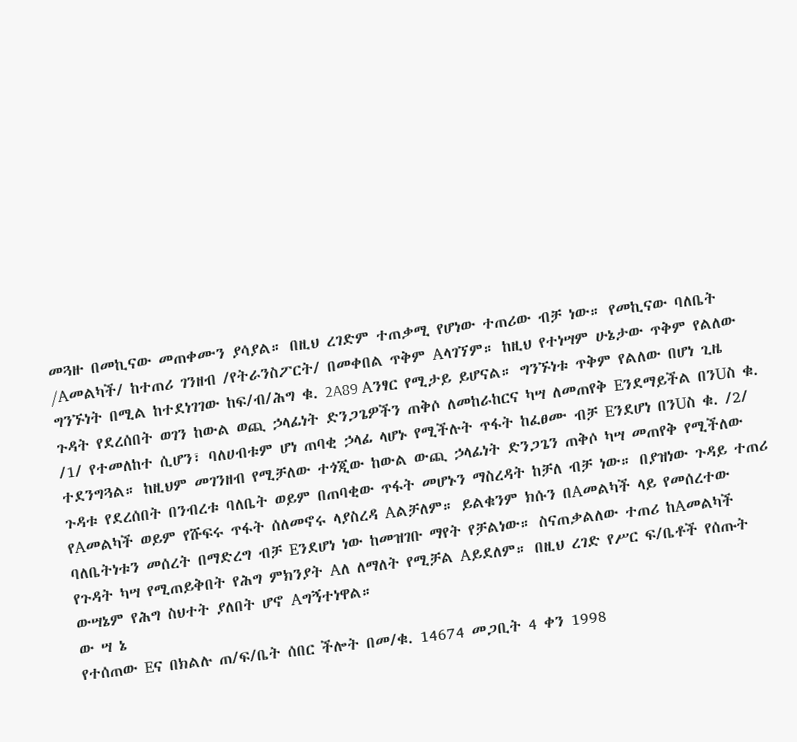መጓዙ በመኪናው መጠቀሙን ያሳያል። በዚህ ረገድም ተጠቃሚ የሆነው ተጠሪው ብቻ ነው። የመኪናው ባለቤት /Aመልካች/ ከተጠሪ ገንዘብ /የትራንስፖርት/ በመቀበል ጥቅም Aላገኘም። ከዚህ የተነሣም ሁኔታው ጥቅም የልለው ግንኙነት በሚል ከተደነገገው ከፍ/ብ/ሕግ ቁ. 2A89 Aንፃር የሚታይ ይሆናል። ግንኙነቱ ጥቅም የልለው በሆነ ጊዜ ጉዳት የደረሰበት ወገን ከውል ወጪ ኃላፊነት ድንጋጌዎችን ጠቅሶ ለመከራከርና ካሣ ለመጠየቅ Eንደማይችል በንUስ ቁ. /1/ የተመለከተ ሲሆን፣ ባለሀብቱም ሆነ ጠባቂ ኃላፊ ላሆኑ የሚችሉት ጥፋት ከፈፀሙ ብቻ Eንደሆነ በንUስ ቁ. /2/ ተደንግጓል። ከዚህም መገንዘብ የሚቻለው ተጎጂው ከውል ውጪ ኃላፊነት ድንጋጌን ጠቅሶ ካሣ መጠየቅ የሚችለው ጉዳቱ የደረሰበት በንብረቱ ባለቤት ወይም በጠባቂው ጥፋት መሆኑን ማስረዳት ከቻለ ብቻ ነው። በያዝነው ጉዳይ ተጠሪ የAመልካች ወይም የሹፍሩ ጥፋት ሰለመኖሩ ላያስረዳ Aልቻለም። ይልቁንም ክሱን በAመልካች ላይ የመሰረተው ባለቤትነቱን መሰረት በማድረግ ብቻ Eንደሆነ ነው ከመዝገቡ ማየት የቻልነው። ስናጠቃልለው ተጠሪ ከAመልካች የጉዳት ካሣ የሚጠይቅበት የሕግ ምክንያት Aለ ለማለት የሚቻል Aይደለም። በዚህ ረገድ የሥር ፍ/ቤቶች የሰጡት ውሣኔም የሕግ ስህተት ያለበት ሆኖ Aግኝተነዋል።
ው ሣ ኔ
የተሰጠው Eና በክልሉ ጠ/ፍ/ቤት ሰበር ችሎት በመ/ቁ. 14674 መጋቢት 4 ቀን 1998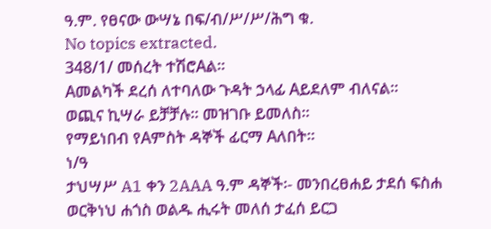ዓ.ም. የፀናው ውሣኔ በፍ/ብ/ሥ/ሥ/ሕግ ቁ.
No topics extracted.
348/1/ መሰረት ተሽሮAል።
Aመልካች ደረሰ ለተባለው ጉዳት ኃላፊ Aይደለም ብለናል።
ወጪና ኪሣራ ይቻቻሉ። መዝገቡ ይመለስ።
የማይነበብ የAምስት ዳኞች ፊርማ Aለበት።
ነ/ዓ
ታህሣሥ A1 ቀን 2AAA ዓ.ም ዳኞች፡- መንበረፀሐይ ታደሰ ፍስሐ ወርቅነህ ሐጎስ ወልዱ ሒሩት መለሰ ታፈሰ ይርጋ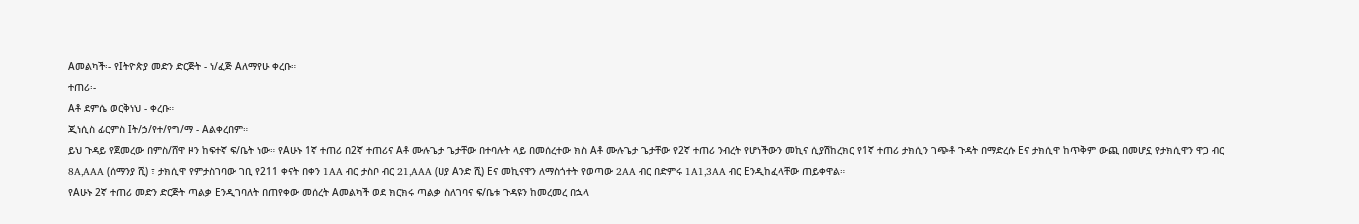Aመልካች፡- የIትዮጵያ መድን ድርጅት - ነ/ፈጅ Aለማየሁ ቀረቡ።
ተጠሪ፡-
Aቶ ደምሴ ወርቅነህ - ቀረቡ።
ጂነሲስ ፊርምስ Iት/ኃ/የተ/የግ/ማ - Aልቀረበም።
ይህ ጉዳይ የጀመረው በምስ/ሸዋ ዞን ከፍተኛ ፍ/ቤት ነው። የAሁኑ 1ኛ ተጠሪ በ2ኛ ተጠሪና Aቶ ሙሉጌታ ጌታቸው በተባሉት ላይ በመሰረተው ክስ Aቶ ሙሉጌታ ጌታቸው የ2ኛ ተጠሪ ንብረት የሆነችውን መኪና ሲያሽከረክር የ1ኛ ተጠሪ ታክሲን ገጭቶ ጉዳት በማድረሱ Eና ታክሲዋ ከጥቅም ውጪ በመሆኗ የታክሲዋን ዋጋ ብር 8A‚AAA (ሰማንያ ሺ) ፣ ታክሲዋ የምታስገባው ገቢ የ211 ቀናት በቀን 1AA ብር ታስቦ ብር 21‚AAA (ሀያ Aንድ ሺ) Eና መኪናዋን ለማስጎተት የወጣው 2AA ብር በድምሩ 1A1‚3AA ብር Eንዲከፈላቸው ጠይቀዋል።
የAሁኑ 2ኛ ተጠሪ መድን ድርጅት ጣልቃ Eንዲገባለት በጠየቀው መሰረት Aመልካች ወደ ክርክሩ ጣልቃ ስለገባና ፍ/ቤቱ ጉዳዩን ከመረመረ በኋላ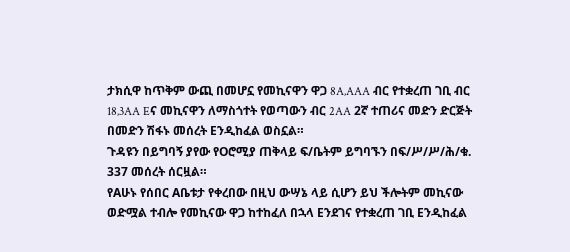ታክሲዋ ከጥቅም ውጪ በመሆኗ የመኪናዋን ዋጋ 8A‚AAA ብር የተቋረጠ ገቢ ብር 18‚3AA Eና መኪናዋን ለማስጎተት የወጣውን ብር 2AA 2ኛ ተጠሪና መድን ድርጅት በመድን ሽፋኑ መሰረት Eንዲከፈል ወስኗል።
ጉዳዩን በይግባኝ ያየው የOሮሚያ ጠቅላይ ፍ/ቤትም ይግባኙን በፍ/ሥ/ሥ/ሕ/ቁ. 337 መሰረት ሰርዟል።
የAሁኑ የሰበር Aቤቱታ የቀረበው በዚህ ውሣኔ ላይ ሲሆን ይህ ችሎትም መኪናው ወድሟል ተብሎ የመኪናው ዋጋ ከተከፈለ በኋላ Eንደገና የተቋረጠ ገቢ Eንዲከፈል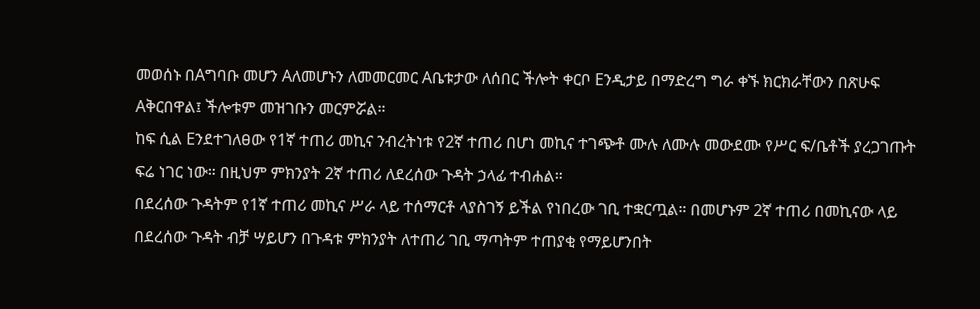መወሰኑ በAግባቡ መሆን Aለመሆኑን ለመመርመር Aቤቱታው ለሰበር ችሎት ቀርቦ Eንዲታይ በማድረግ ግራ ቀኙ ክርክራቸውን በጽሁፍ Aቅርበዋል፤ ችሎቱም መዝገቡን መርምሯል።
ከፍ ሲል Eንደተገለፀው የ1ኛ ተጠሪ መኪና ንብረትነቱ የ2ኛ ተጠሪ በሆነ መኪና ተገጭቶ ሙሉ ለሙሉ መውደሙ የሥር ፍ/ቤቶች ያረጋገጡት ፍሬ ነገር ነው። በዚህም ምክንያት 2ኛ ተጠሪ ለደረሰው ጉዳት ኃላፊ ተብሐል።
በደረሰው ጉዳትም የ1ኛ ተጠሪ መኪና ሥራ ላይ ተሰማርቶ ላያስገኝ ይችል የነበረው ገቢ ተቋርጧል። በመሆኑም 2ኛ ተጠሪ በመኪናው ላይ በደረሰው ጉዳት ብቻ ሣይሆን በጉዳቱ ምክንያት ለተጠሪ ገቢ ማጣትም ተጠያቂ የማይሆንበት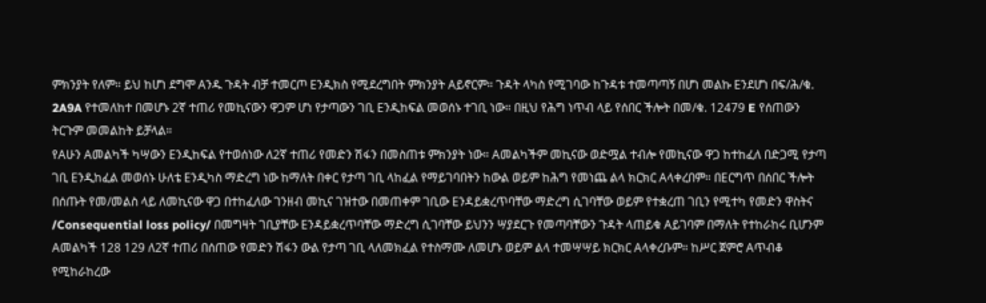ምክንያት የለም። ይህ ከሆነ ደግሞ Aንዱ ጉዳት ብቻ ተመርጦ Eንዲክስ የሚደረግበት ምክንያት Aይኖርም። ጉዳት ላካስ የሚገባው ከጉዳቱ ተመጣጣኝ በሆነ መልኩ Eንደሆነ በፍ/ሕ/ቁ. 2A9A የተመለከተ በመሆኑ 2ኛ ተጠሪ የመኪናውን ዋጋም ሆነ የታጣውን ገቢ Eንዲከፍል መወሰኑ ተገቢ ነው። በዚህ የሕግ ነጥብ ላይ የሰበር ችሎት በመ/ቁ. 12479 E የሰጠውን ትርጉም መመልከት ይቻላል።
የAሁን Aመልካች ካሣውን Eንዲከፍል የተወሰነው ለ2ኛ ተጠሪ የመድን ሽፋን በመስጠቱ ምክንያት ነው። Aመልካችም መኪናው ወድሟል ተብሎ የመኪናው ዋጋ ከተከፈለ በድጋሚ የታጣ ገቢ Eንዲከፈል መወሰኑ ሁለቴ Eንዲካስ ማድረግ ነው ከማለት በቀር የታጣ ገቢ ላከፈል የማይገባበትን ከውል ወይም ከሕግ የመነጨ ልላ ክርክር Aላቀረበም። በEርግጥ በሰበር ችሎት በሰጡት የመ/መልስ ላይ ለመኪናው ዋጋ በተከፈለው ገንዘብ መኪና ገዝተው በመጠቀም ገቢው Eንዳይቋረጥባቸው ማድረግ ሲገባቸው ወይም የተቋረጠ ገቢን የሚተካ የመድን ዋስትና /Consequential loss policy/ በመግዛት ገቢያቸው Eንዳይቋረጥባቸው ማድረግ ሲገባቸው ይህንን ሣያደርጉ የመጣባቸውን ጉዳት ላጠይቁ Aይገባም በማለት የተከራከሩ ቢሆንም Aመልካች 128 129 ለ2ኛ ተጠሪ በሰጠው የመድን ሽፋን ውል የታጣ ገቢ ላለመክፈል የተስማሙ ለመሆኑ ወይም ልላ ተመሣሣይ ክርክር Aላቀረቡም። ከሥር ጀምሮ Aጥብቆ የሚከራከረው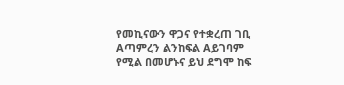የመኪናውን ዋጋና የተቋረጠ ገቢ Aጣምረን ልንከፍል Aይገባም የሚል በመሆኑና ይህ ደግሞ ከፍ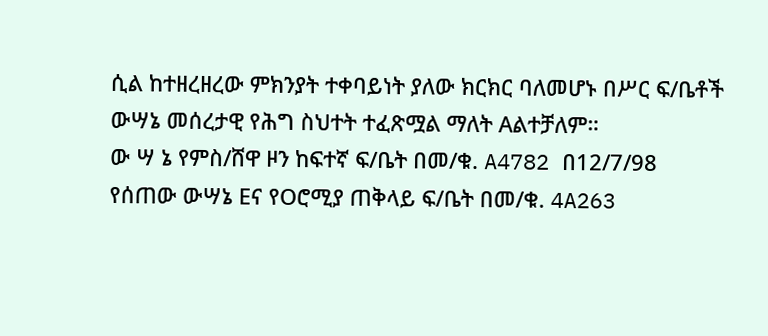ሲል ከተዘረዘረው ምክንያት ተቀባይነት ያለው ክርክር ባለመሆኑ በሥር ፍ/ቤቶች ውሣኔ መሰረታዊ የሕግ ስህተት ተፈጽሟል ማለት Aልተቻለም።
ው ሣ ኔ የምስ/ሸዋ ዞን ከፍተኛ ፍ/ቤት በመ/ቁ. A4782 በ12/7/98 የሰጠው ውሣኔ Eና የOሮሚያ ጠቅላይ ፍ/ቤት በመ/ቁ. 4A263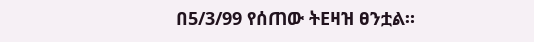በ5/3/99 የሰጠው ትEዛዝ ፀንቷል።